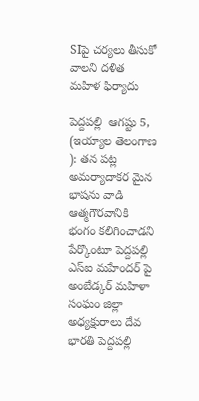SIపై చర్యలు తీసుకో వాలని దళిత మహిళ ఫిర్యాదు

పెద్దపల్లి  ఆగష్టు 5, (ఇయ్యాల తెలంగాణ ): తన పట్ల అమర్యాదాకర మైన భాషను వాడి ఆత్మగౌరవానికి భంగం కలిగించాడని పేర్కొంటూ పెద్దపల్లి ఎస్‌ఐ మహేందర్‌ పై అంబేడ్కర్‌ మహిళా సంఘం జిల్లా అధ్యక్షురాలు దేవ భారతి పెద్దపల్లి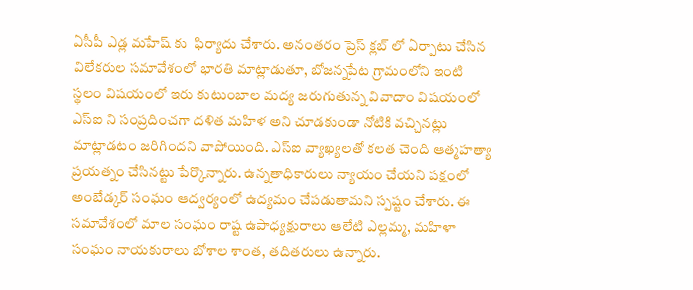ఏసీపీ ఎడ్ల మహేష్‌ కు  ఫిర్యాదు చేశారు. అనంతరం ప్రెస్‌ క్లబ్‌ లో ఏర్పాటు చేసిన విలేకరుల సమావేశంలో భారతి మాట్లాడుతూ, బోజన్నపేట గ్రామంలోని ఇంటి స్థలం విషయంలో ఇరు కుటుంబాల మద్య జరుగుతున్న వివాదాం విషయంలో ఎస్‌ఐ ని సంప్రదించగా దళిత మహిళ అని చూడకుండా నోటికి వచ్చినట్లు మాట్లాడటం జరిగిందని వాపోయింది. ఎస్‌ఐ వ్యాఖ్యలతో కలత చెంది ఆత్మహత్యా ప్రయత్నం చేసినట్టు పేర్కొన్నారు. ఉన్నతాధికారులు న్యాయం చేయని పక్షంలో అంబేడ్కర్‌ సంఘం ఆద్వర్యంలో ఉద్యమం చేపడుతామని స్పష్టం చేశారు. ఈ సమావేశంలో మాల సంఘం రాష్ట ఉపాధ్యక్షురాలు ఆలేటి ఎల్లమ్మ, మహిళా సంఘం నాయకురాలు బోశాల శాంత, తదితరులు ఉన్నారు.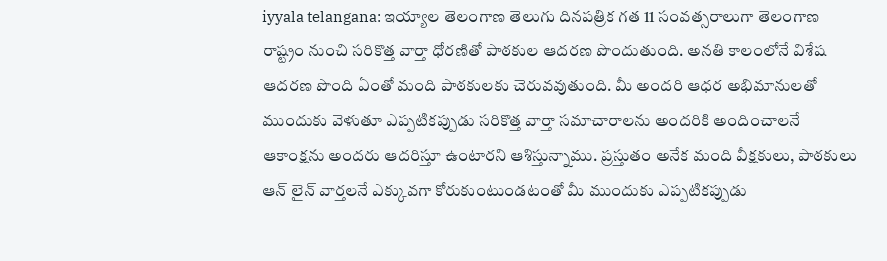iyyala telangana: ఇయ్యాల తెలంగాణ తెలుగు దినపత్రిక గత 11 సంవత్సరాలుగా తెలంగాణ రాష్ట్రం నుంచి సరికొత్త వార్తా ధోరణితో పాఠకుల ఆదరణ పొందుతుంది. అనతి కాలంలోనే విశేష ఆదరణ పొంది ఏంతో మంది పాఠకులకు చెరువవుతుంది. మీ అందరి ఆధర అభిమానులతో ముందుకు వెళుతూ ఎప్పటికప్పుడు సరికొత్త వార్తా సమాచారాలను అందరికి అందించాలనే ఆకాంక్షను అందరు ఆదరిస్తూ ఉంటారని ఆశిస్తున్నాము. ప్రస్తుతం అనేక మంది వీక్షకులు, పాఠకులు ఆన్ లైన్ వార్తలనే ఎక్కువగా కోరుకుంటుండటంతో మీ ముందుకు ఎప్పటికప్పుడు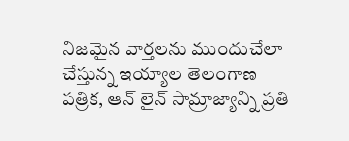నిజమైన వార్తలను ముందుచేలా చేస్తున్న ఇయ్యాల తెలంగాణ పత్రిక, ఆన్ లైన్ సామ్రాజ్యాన్ని ప్రతి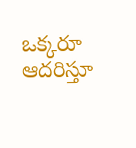ఒక్కరూ ఆదరిస్తూ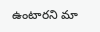ఉంటారని మా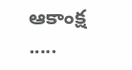ఆకాంక్ష .....